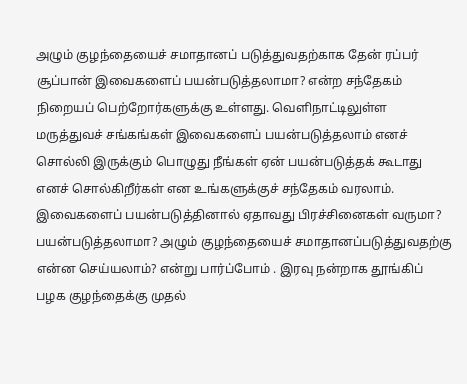அழும் குழந்தையைச் சமாதானப் படுத்துவதற்காக தேன் ரப்பர் சூப்பான் இவைகளைப் பயன்படுத்தலாமா? என்ற சந்தேகம் நிறையப் பெற்றோர்களுக்கு உள்ளது. வெளிநாட்டிலுள்ள மருத்துவச் சங்கங்கள் இவைகளைப் பயன்படுத்தலாம் எனச் சொல்லி இருக்கும் பொழுது நீங்கள் ஏன் பயன்படுத்தக் கூடாது எனச் சொல்கிறீர்கள் என உங்களுக்குச் சந்தேகம் வரலாம். இவைகளைப் பயன்படுத்தினால் ஏதாவது பிரச்சினைகள் வருமா? பயன்படுத்தலாமா? அழும் குழந்தையைச் சமாதானப்படுத்துவதற்கு என்ன செய்யலாம்? என்று பார்ப்போம் . இரவு நன்றாக தூங்கிப் பழக குழந்தைக்கு முதல்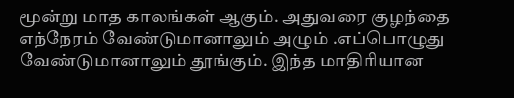மூன்று மாத காலங்கள் ஆகும். அதுவரை குழந்தை எந்நேரம் வேண்டுமானாலும் அழும் .எப்பொழுது வேண்டுமானாலும் தூங்கும். இந்த மாதிரியான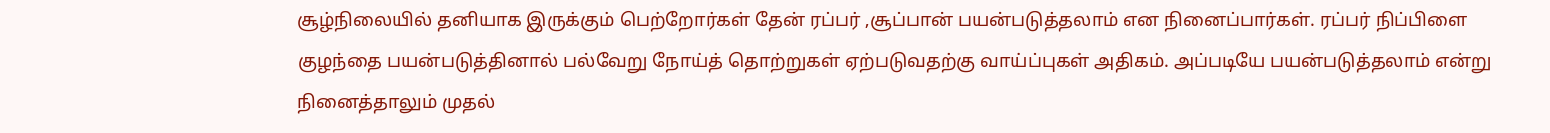சூழ்நிலையில் தனியாக இருக்கும் பெற்றோர்கள் தேன் ரப்பர் ,சூப்பான் பயன்படுத்தலாம் என நினைப்பார்கள். ரப்பர் நிப்பிளை குழந்தை பயன்படுத்தினால் பல்வேறு நோய்த் தொற்றுகள் ஏற்படுவதற்கு வாய்ப்புகள் அதிகம். அப்படியே பயன்படுத்தலாம் என்று நினைத்தாலும் முதல்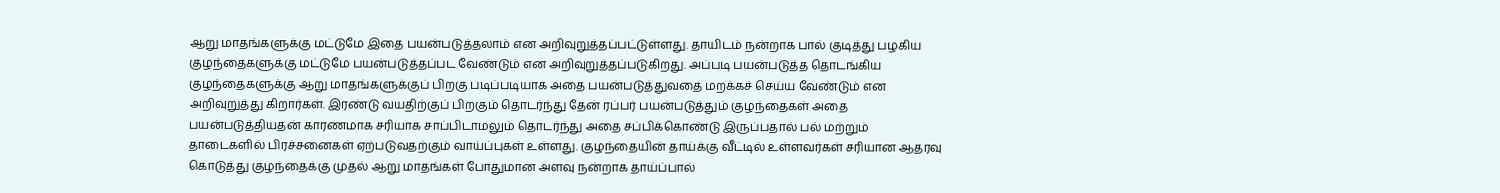ஆறு மாதங்களுக்கு மட்டுமே இதை பயன்படுத்தலாம் என அறிவுறுத்தப்பட்டுள்ளது. தாயிடம் நன்றாக பால் குடித்து பழகிய குழந்தைகளுக்கு மட்டுமே பயன்படுத்தப்பட வேண்டும் என அறிவுறுத்தப்படுகிறது. அப்படி பயன்படுத்த தொடங்கிய குழந்தைகளுக்கு ஆறு மாதங்களுக்குப் பிறகு படிப்படியாக அதை பயன்படுத்துவதை மறக்கச் செய்ய வேண்டும் என அறிவுறுத்து கிறார்கள். இரண்டு வயதிற்குப் பிறகும் தொடர்ந்து தேன் ரப்பர் பயன்படுத்தும் குழந்தைகள் அதை பயன்படுத்தியதன் காரணமாக சரியாக சாப்பிடாமலும் தொடர்ந்து அதை சப்பிக்கொண்டு இருப்பதால் பல் மற்றும் தாடைகளில் பிரச்சனைகள் ஏற்படுவதற்கும் வாய்ப்புகள் உள்ளது. குழந்தையின் தாய்க்கு வீட்டில் உள்ளவர்கள் சரியான ஆதரவு கொடுத்து குழந்தைக்கு முதல் ஆறு மாதங்கள் போதுமான அளவு நன்றாக தாய்ப்பால்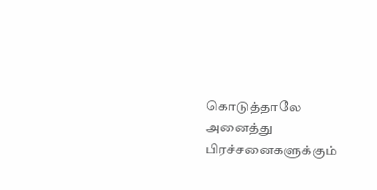கொடுத்தாலே அனைத்து பிரச்சனைகளுக்கும்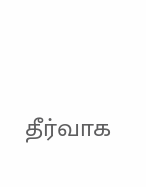தீர்வாக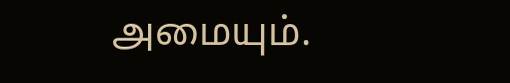அமையும்.